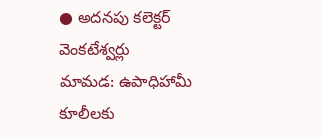● అదనపు కలెక్టర్ వెంకటేశ్వర్లు
మామడ: ఉపాధిహామీ కూలీలకు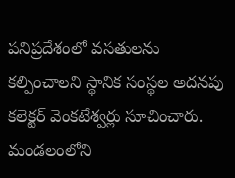పనిప్రదేశంలో వసతులను కల్పించాలని స్థానిక సంస్థల అదనపు కలెక్టర్ వెంకటేశ్వర్లు సూచించారు. మండలంలోని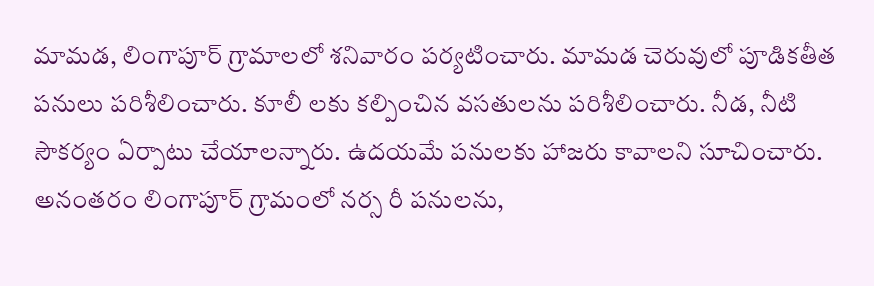మామడ, లింగాపూర్ గ్రామాలలో శనివారం పర్యటించారు. మామడ చెరువులో పూడికతీత పనులు పరిశీలించారు. కూలీ లకు కల్పించిన వసతులను పరిశీలించారు. నీడ, నీటి సౌకర్యం ఏర్పాటు చేయాలన్నారు. ఉదయమే పనులకు హాజరు కావాలని సూచించారు. అనంతరం లింగాపూర్ గ్రామంలో నర్స రీ పనులను,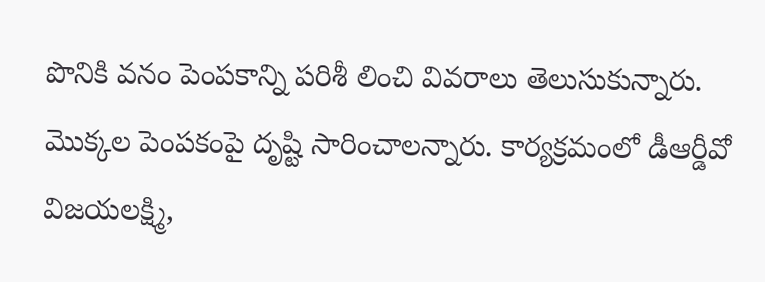పొనికి వనం పెంపకాన్ని పరిశీ లించి వివరాలు తెలుసుకున్నారు. మొక్కల పెంపకంపై దృష్టి సారించాలన్నారు. కార్యక్రమంలో డీఆర్డీవో విజయలక్ష్మి,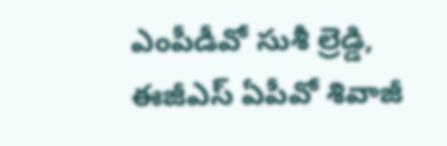ఎంపీడీవో సుశీ ల్రెడ్డి, ఈజీఎస్ ఏపీవో శివాజీ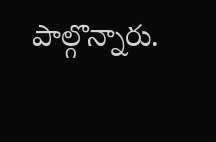పాల్గొన్నారు.